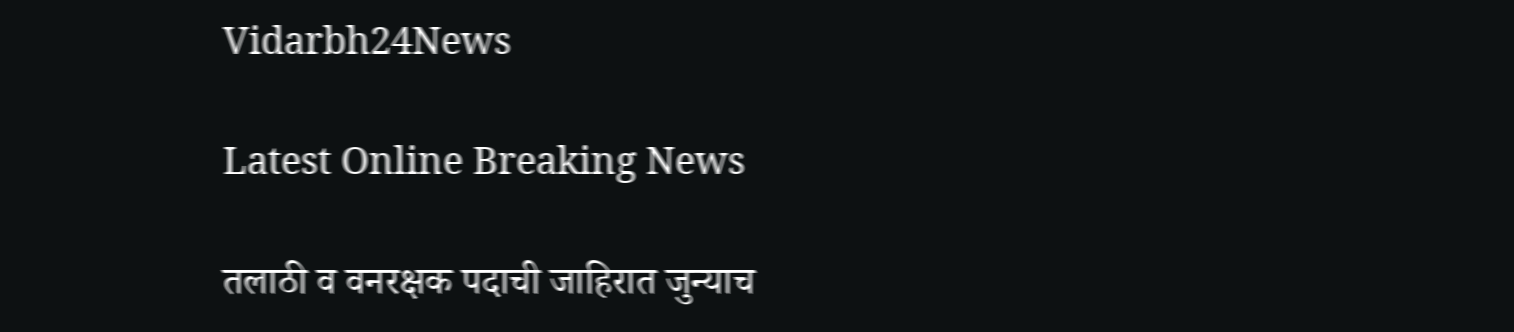Vidarbh24News

Latest Online Breaking News

तलाठी व वनरक्षक पदाची जाहिरात जुन्याच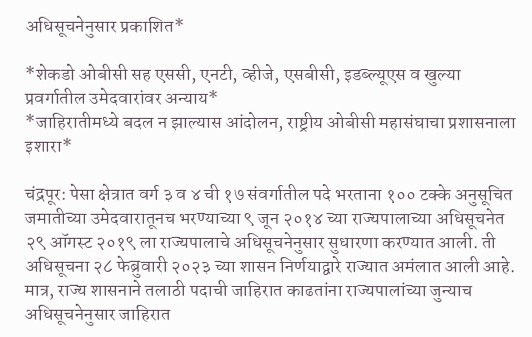अधिसूचनेनुसार प्रकाशित*

*शेकडो ओबीसी सह एससी, एनटी, व्हीजे, एसबीसी, इडब्ल्यूएस व खुल्या प्रवर्गातील उमेदवारांवर अन्याय*
*जाहिरातीमध्ये बदल न झाल्यास आंदोलन, राष्ट्रीय ओबीसी महासंघाचा प्रशासनाला इशारा*

चंद्रपूर: पेसा क्षेत्रात वर्ग ३ व ४ ची १७ संवर्गातील पदे भरताना १०० टक्के अनुसूचित जमातीच्या उमेदवारातूनच भरण्याच्या ९ जून २०१४ च्या राज्यपालाच्या अधिसूचनेत २९ ऑगस्ट २०१९ ला राज्यपालाचे अधिसूचनेनुसार सुधारणा करण्यात आली. ती अधिसूचना २८ फेब्रुवारी २०२३ च्या शासन निर्णयाद्वारे राज्यात अमंलात आली आहे. मात्र, राज्य शासनाने तलाठी पदाची जाहिरात काढतांना राज्यपालांच्या जुन्याच अधिसूचनेनुसार जाहिरात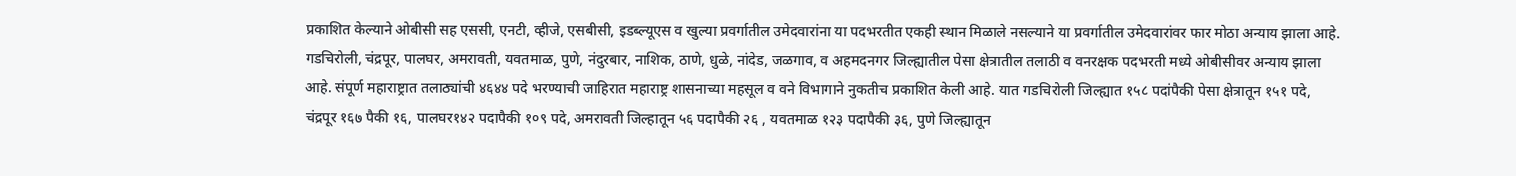प्रकाशित केल्याने ओबीसी सह एससी, एनटी, व्हीजे, एसबीसी, इडब्ल्यूएस व खुल्या प्रवर्गातील उमेदवारांना या पदभरतीत एकही स्थान मिळाले नसल्याने या प्रवर्गातील उमेदवारांवर फार मोठा अन्याय झाला आहे.
गडचिरोली, चंद्रपूर, पालघर, अमरावती, यवतमाळ, पुणे, नंदुरबार, नाशिक, ठाणे, धुळे, नांदेड, जळगाव, व अहमदनगर जिल्ह्यातील पेसा क्षेत्रातील तलाठी व वनरक्षक पदभरती मध्ये ओबीसीवर अन्याय झाला आहे. संपूर्ण महाराष्ट्रात तलाठ्यांची ४६४४ पदे भरण्याची जाहिरात महाराष्ट्र शासनाच्या महसूल व वने विभागाने नुकतीच प्रकाशित केली आहे. यात गडचिरोली जिल्ह्यात १५८ पदांपैकी पेसा क्षेत्रातून १५१ पदे, चंद्रपूर १६७ पैकी १६, पालघर१४२ पदापैकी १०९ पदे, अमरावती जिल्हातून ५६ पदापैकी २६ , यवतमाळ १२३ पदापैकी ३६, पुणे जिल्ह्यातून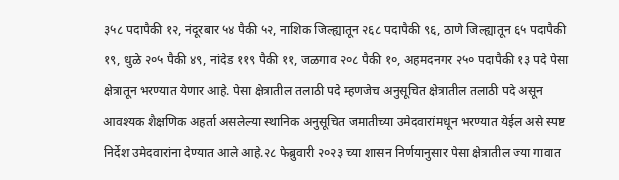३५८ पदापैकी १२, नंदूरबार ५४ पैकी ५२, नाशिक जिल्ह्यातून २६८ पदापैकी ९६, ठाणे जिल्ह्यातून ६५ पदापैकी १९, धुळे २०५ पैकी ४९, नांदेड ११९ पैकी ११, जळगाव २०८ पैकी १०, अहमदनगर २५० पदापैकी १३ पदे पेसा क्षेत्रातून भरण्यात येणार आहे. पेसा क्षेत्रातील तलाठी पदे म्हणजेच अनुसूचित क्षेत्रातील तलाठी पदे असून आवश्यक शैक्षणिक अहर्ता असलेल्या स्थानिक अनुसूचित जमातीच्या उमेदवारांमधून भरण्यात येईल असे स्पष्ट निर्देश उमेदवारांना देण्यात आले आहे.२८ फेब्रुवारी २०२३ च्या शासन निर्णयानुसार पेसा क्षेत्रातील ज्या गावात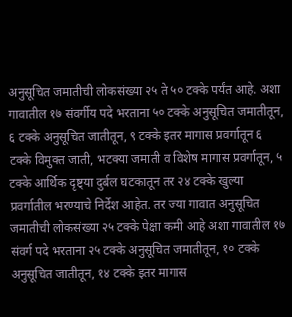अनुसूचित जमातीची लोकसंख्या २५ ते ५० टक्के पर्यंत आहे. अशा गावातील १७ संवर्गीय पदे भरताना ५० टक्के अनुसूचित जमातीतून, ६ टक्के अनुसूचित जातीतून, ९ टक्के इतर मागास प्रवर्गातून ६ टक्के विमुक्त जाती, भटक्या जमाती व विशेष मागास प्रवर्गातून, ५ टक्के आर्थिक दृष्ट्या दुर्बल घटकातून तर २४ टक्के खुल्या प्रवर्गातील भरण्याचे निर्देश आहेत. तर ज्या गावात अनुसूचित जमातीची लोकसंख्या २५ टक्के पेक्षा कमी आहे अशा गावातील १७ संवर्ग पदे भरताना २५ टक्के अनुसूचित जमातीतून, १० टक्के अनुसूचित जातीतून, १४ टक्के इतर मागास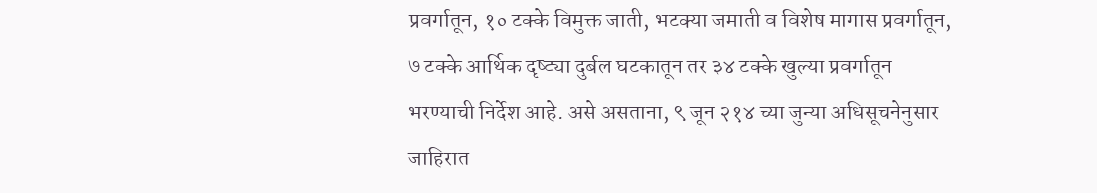प्रवर्गातून, १० टक्के विमुक्त जाती, भटक्या जमाती व विशेष मागास प्रवर्गातून, ७ टक्के आर्थिक दृष्ट्या दुर्बल घटकातून तर ३४ टक्के खुल्या प्रवर्गातून भरण्याची निर्देश आहे. असे असताना, ९ जून २१४ च्या जुन्या अधिसूचनेनुसार जाहिरात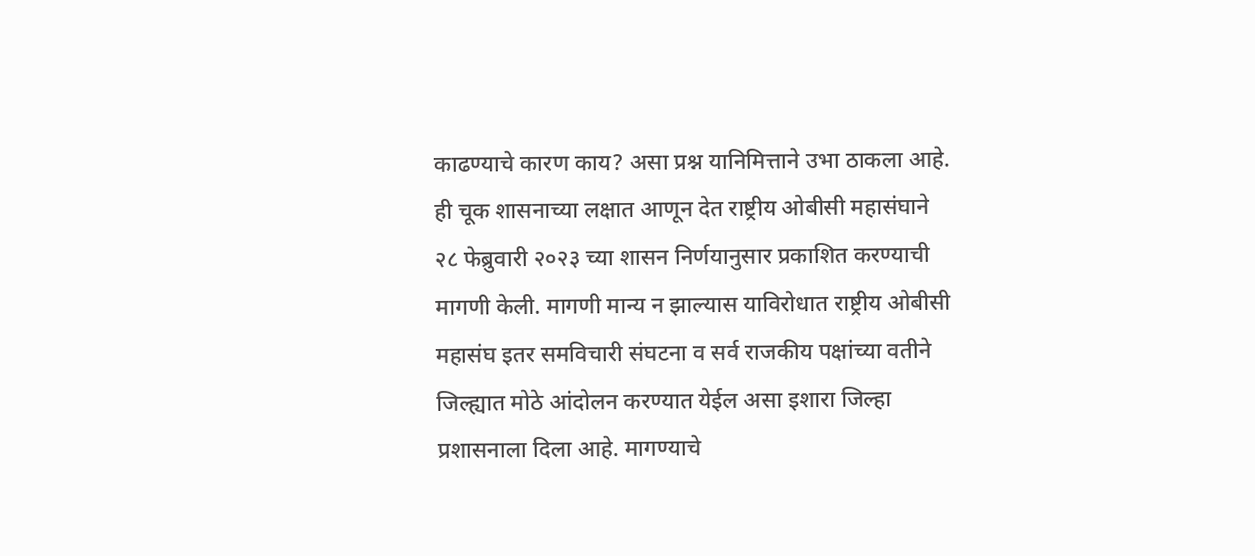काढण्याचे कारण काय? असा प्रश्न यानिमित्ताने उभा ठाकला आहे. ही चूक शासनाच्या लक्षात आणून देत राष्ट्रीय ओबीसी महासंघाने २८ फेब्रुवारी २०२३ च्या शासन निर्णयानुसार प्रकाशित करण्याची मागणी केली. मागणी मान्य न झाल्यास याविरोधात राष्ट्रीय ओबीसी महासंघ इतर समविचारी संघटना व सर्व राजकीय पक्षांच्या वतीने जिल्ह्यात मोठे आंदोलन करण्यात येईल असा इशारा जिल्हा प्रशासनाला दिला आहे. मागण्याचे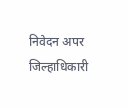निवेदन अपर जिल्हाधिकारी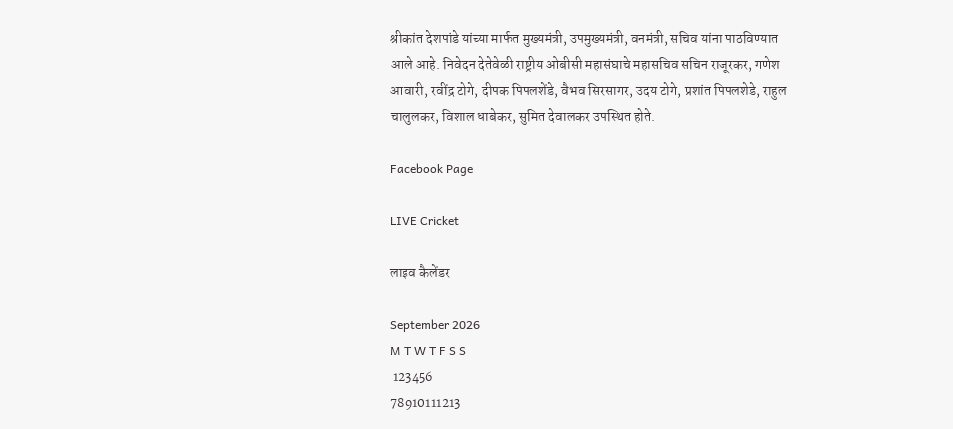श्रीकांत देशपांडे यांच्या मार्फत मुख्यमंत्री, उपमुख्यमंत्री, वनमंत्री, सचिव यांना पाठविण्यात आले आहे. निवेदन देतेवेळी राष्ट्रीय ओबीसी महासंघाचे महासचिव सचिन राजूरकर, गणेश आवारी, रवींद्र टोगे, दीपक पिपलशेंडे, वैभव सिरसागर, उदय टोगे, प्रशांत पिपलशेडे, राहुल चालुलकर, विशाल धाबेकर, सुमित देवालकर उपस्थित होते.

Facebook Page

LIVE Cricket

लाइव कैलेंडर

September 2026
M T W T F S S
 123456
78910111213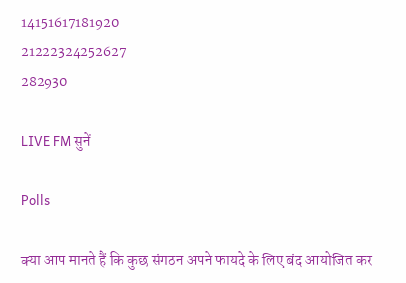14151617181920
21222324252627
282930

LIVE FM सुनें

Polls

क्या आप मानते हैं कि कुछ संगठन अपने फायदे के लिए बंद आयोजित कर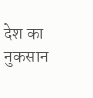देश का नुकसान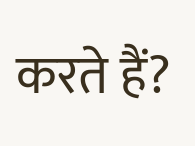करते हैं?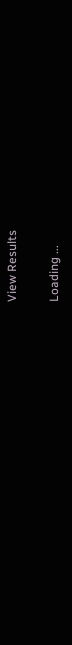View Results

Loading ...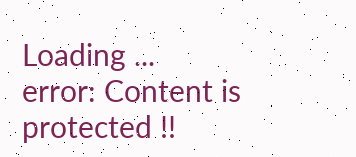Loading ...
error: Content is protected !!